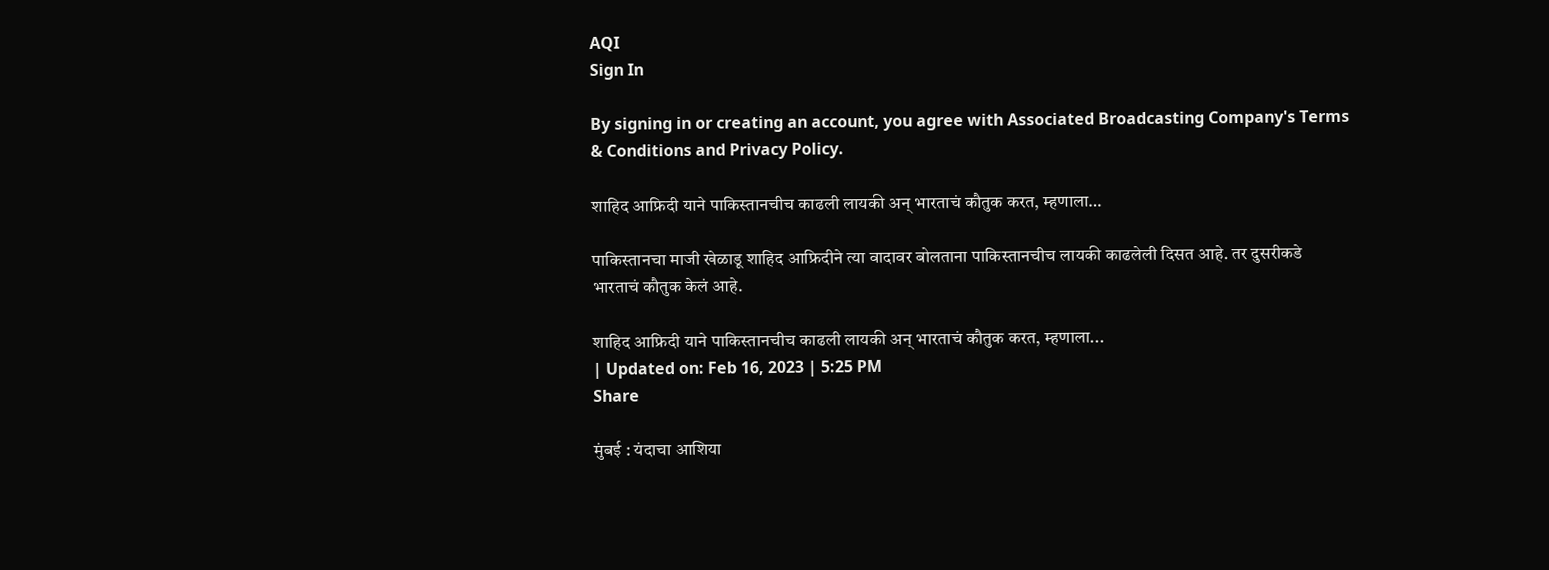AQI
Sign In

By signing in or creating an account, you agree with Associated Broadcasting Company's Terms & Conditions and Privacy Policy.

शाहिद आफ्रिदी याने पाकिस्तानचीच काढली लायकी अन् भारताचं कौतुक करत, म्हणाला…

पाकिस्तानचा माजी खेळाडू शाहिद आफ्रिदीने त्या वादावर बोलताना पाकिस्तानचीच लायकी काढलेली दिसत आहे. तर दुसरीकडे भारताचं कौतुक केलं आहे.

शाहिद आफ्रिदी याने पाकिस्तानचीच काढली लायकी अन् भारताचं कौतुक करत, म्हणाला...
| Updated on: Feb 16, 2023 | 5:25 PM
Share

मुंबई : यंदाचा आशिया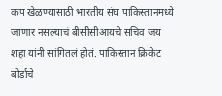कप खेळण्यासाठी भारतीय संघ पाकिस्तानमध्ये जाणार नसल्याचं बीसीसीआयचे सचिव जय शहा यांनी सांगितलं होतं. पाकिस्तान क्रिकेट बोर्डाचे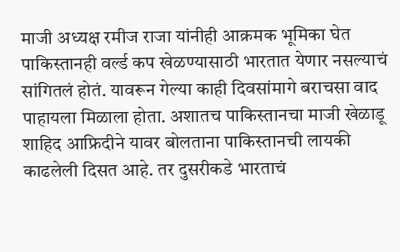माजी अध्यक्ष रमीज राजा यांनीही आक्रमक भूमिका घेत पाकिस्तानही वर्ल्ड कप खेळण्यासाठी भारतात येणार नसल्याचं सांगितलं होतं. यावरून गेल्या काही दिवसांमागे बराचसा वाद पाहायला मिळाला होता. अशातच पाकिस्तानचा माजी खेळाडू शाहिद आफ्रिदीने यावर बोलताना पाकिस्तानची लायकी काढलेली दिसत आहे. तर दुसरीकडे भारताचं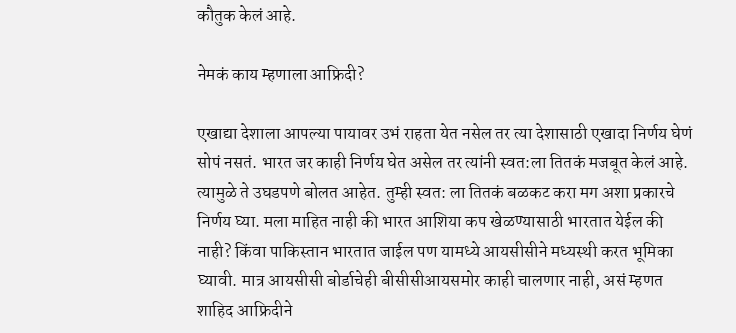कौतुक केलं आहे.

नेमकं काय म्हणाला आफ्रिदी?

एखाद्या देशाला आपल्या पायावर उभं राहता येत नसेल तर त्या देशासाठी एखादा निर्णय घेणं सोपं नसतं. भारत जर काही निर्णय घेत असेल तर त्यांनी स्वत:ला तितकं मजबूत केलं आहे. त्यामुळे ते उघडपणे बोलत आहेत. तुम्ही स्वत: ला तितकं बळकट करा मग अशा प्रकारचे निर्णय घ्या. मला माहित नाही की भारत आशिया कप खेळण्यासाठी भारतात येईल की नाही? किंवा पाकिस्तान भारतात जाईल पण यामध्ये आयसीसीने मध्यस्थी करत भूमिका घ्यावी. मात्र आयसीसी बोर्डाचेही बीसीसीआयसमोर काही चालणार नाही, असं म्हणत शाहिद आफ्रिदीने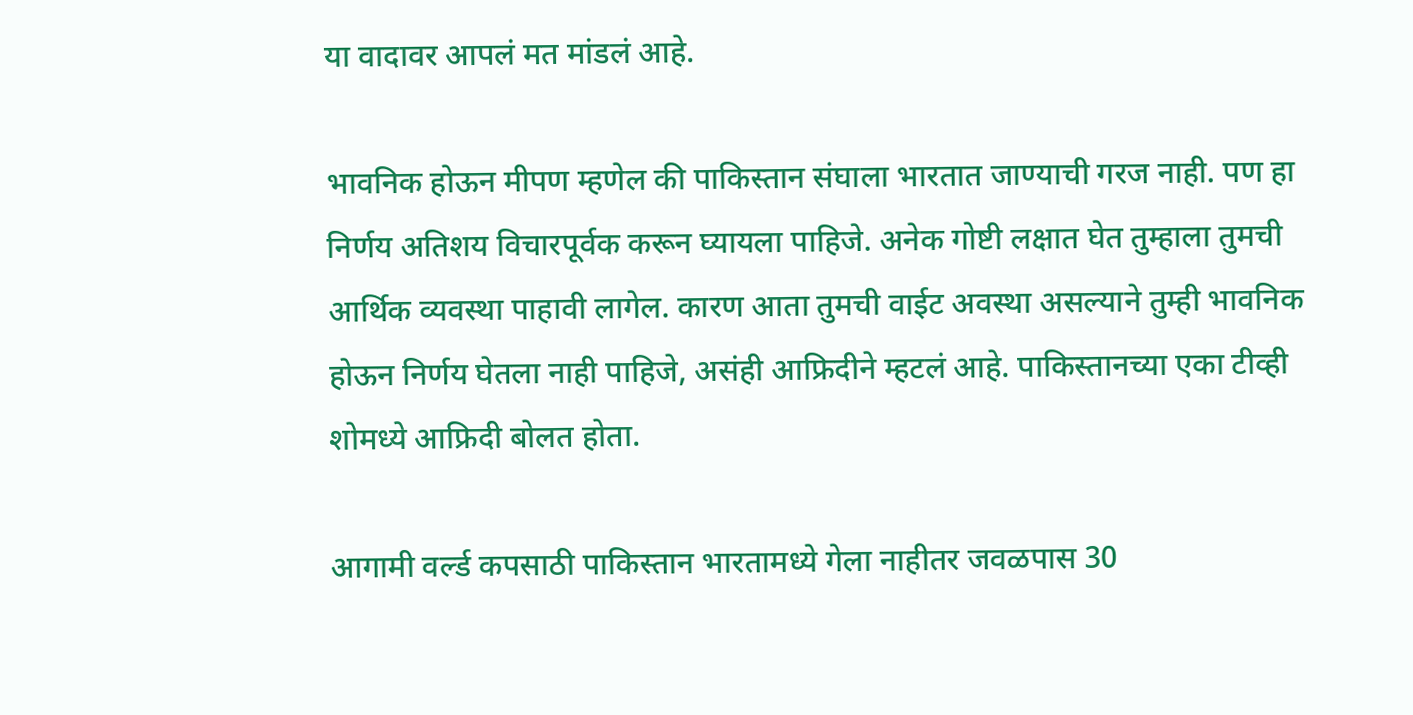या वादावर आपलं मत मांडलं आहे.

भावनिक होऊन मीपण म्हणेल की पाकिस्तान संघाला भारतात जाण्याची गरज नाही. पण हा निर्णय अतिशय विचारपूर्वक करून घ्यायला पाहिजे. अनेक गोष्टी लक्षात घेत तुम्हाला तुमची आर्थिक व्यवस्था पाहावी लागेल. कारण आता तुमची वाईट अवस्था असल्याने तुम्ही भावनिक होऊन निर्णय घेतला नाही पाहिजे, असंही आफ्रिदीने म्हटलं आहे. पाकिस्तानच्या एका टीव्ही शोमध्ये आफ्रिदी बोलत होता.

आगामी वर्ल्ड कपसाठी पाकिस्तान भारतामध्ये गेला नाहीतर जवळपास 30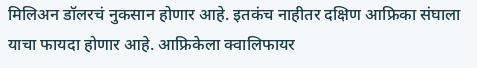मिलिअन डॉलरचं नुकसान होणार आहे. इतकंच नाहीतर दक्षिण आफ्रिका संघाला याचा फायदा होणार आहे. आफ्रिकेला क्वालिफायर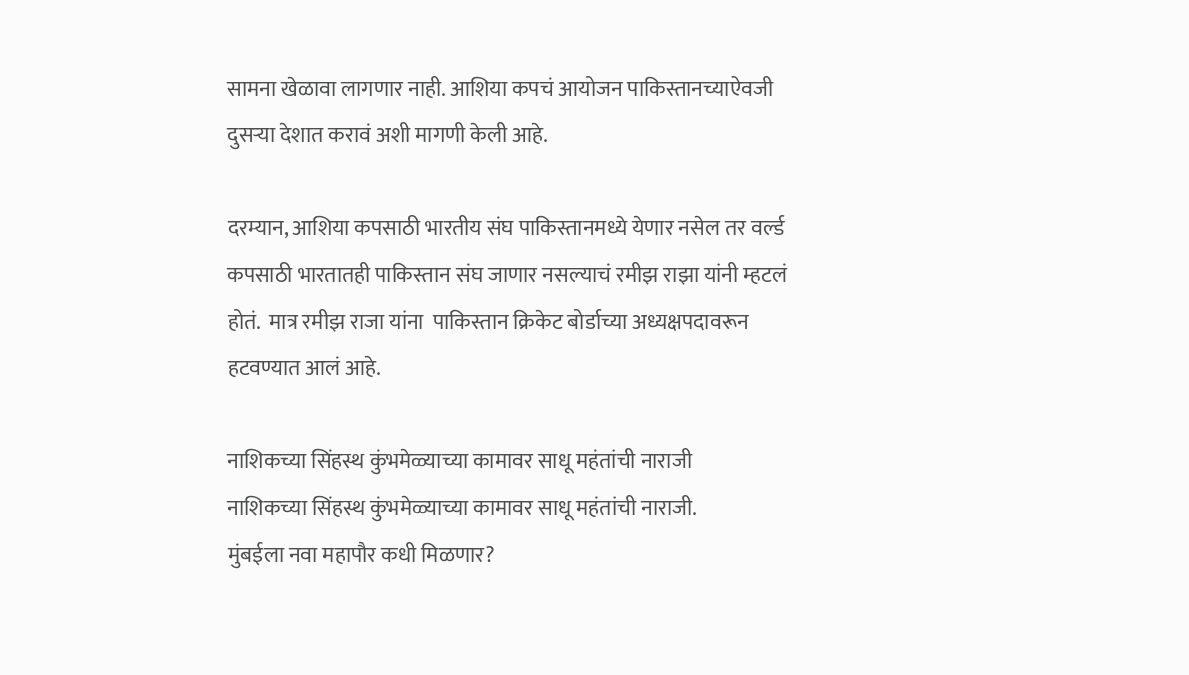सामना खेळावा लागणार नाही. आशिया कपचं आयोजन पाकिस्तानच्याऐवजी दुसऱ्या देशात करावं अशी मागणी केली आहे.

दरम्यान, आशिया कपसाठी भारतीय संघ पाकिस्तानमध्ये येणार नसेल तर वर्ल्ड कपसाठी भारतातही पाकिस्तान संघ जाणार नसल्याचं रमीझ राझा यांनी म्हटलं होतं.  मात्र रमीझ राजा यांना  पाकिस्तान क्रिकेट बोर्डाच्या अध्यक्षपदावरून हटवण्यात आलं आहे.

नाशिकच्या सिंहस्थ कुंभमेळ्याच्या कामावर साधू महंतांची नाराजी
नाशिकच्या सिंहस्थ कुंभमेळ्याच्या कामावर साधू महंतांची नाराजी.
मुंबईला नवा महापौर कधी मिळणार?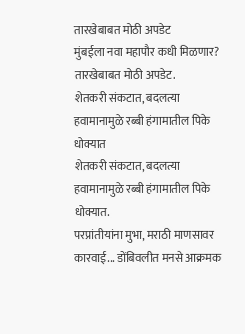तारखेबाबत मोठी अपडेट
मुंबईला नवा महापौर कधी मिळणार? तारखेबाबत मोठी अपडेट.
शेतकरी संकटात, बदलत्या हवामानामुळे रब्बी हंगामातील पिके धोक्यात
शेतकरी संकटात, बदलत्या हवामानामुळे रब्बी हंगामातील पिके धोक्यात.
परप्रांतीयांना मुभा, मराठी माणसावर कारवाई... डोंबिवलीत मनसे आक्रमक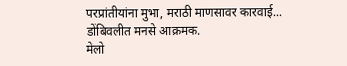परप्रांतीयांना मुभा, मराठी माणसावर कारवाई... डोंबिवलीत मनसे आक्रमक.
मेलो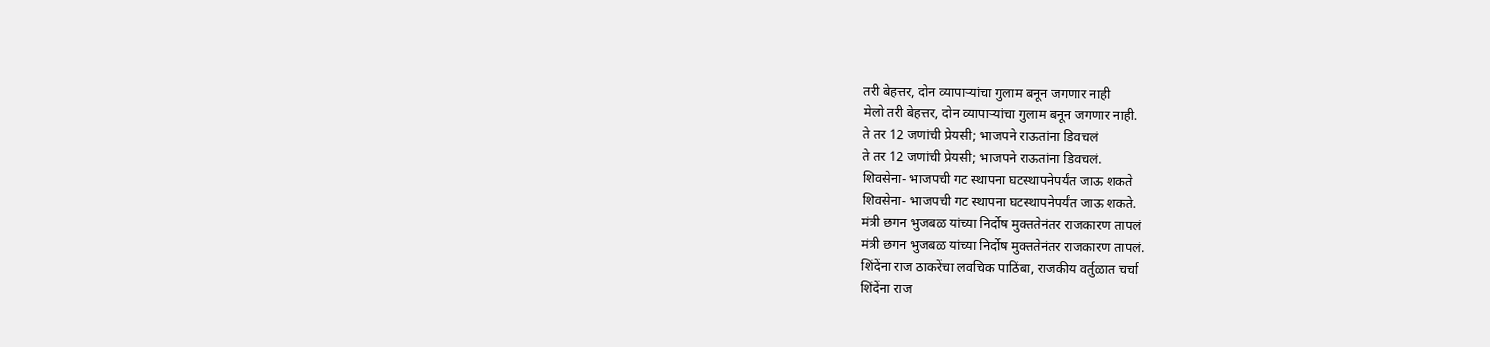तरी बेहत्तर, दोन व्यापाऱ्यांचा गुलाम बनून जगणार नाही
मेलो तरी बेहत्तर, दोन व्यापाऱ्यांचा गुलाम बनून जगणार नाही.
ते तर 12 जणांची प्रेयसी; भाजपने राऊतांना डिवचलं
ते तर 12 जणांची प्रेयसी; भाजपने राऊतांना डिवचलं.
शिवसेना- भाजपची गट स्थापना घटस्थापनेपर्यंत जाऊ शकते
शिवसेना- भाजपची गट स्थापना घटस्थापनेपर्यंत जाऊ शकते.
मंत्री छगन भुजबळ यांच्या निर्दोष मुक्ततेनंतर राजकारण तापलं
मंत्री छगन भुजबळ यांच्या निर्दोष मुक्ततेनंतर राजकारण तापलं.
शिंदेंना राज ठाकरेंचा लवचिक पाठिंबा, राजकीय वर्तुळात चर्चा
शिंदेंना राज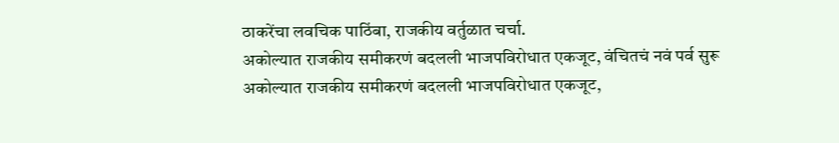ठाकरेंचा लवचिक पाठिंबा, राजकीय वर्तुळात चर्चा.
अकोल्यात राजकीय समीकरणं बदलली भाजपविरोधात एकजूट, वंचितचं नवं पर्व सुरू
अकोल्यात राजकीय समीकरणं बदलली भाजपविरोधात एकजूट,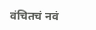वंचितचं नवं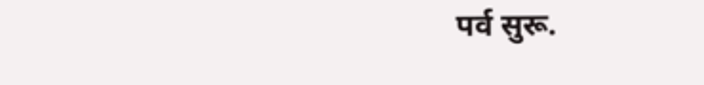पर्व सुरू.